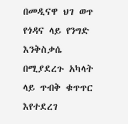በመዲናዋ ህገ ወጥ የጎዳና ላይ የንግድ እንቅስቃሴ በሚያደረጉ አካላት ላይ ጥብቅ ቁጥጥር እየተደረገ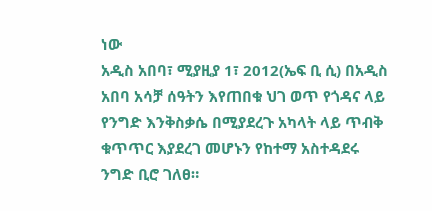ነው
አዲስ አበባ፣ ሚያዚያ 1፣ 2012(ኤፍ ቢ ሲ) በአዲስ አበባ አሳቻ ሰዓትን እየጠበቁ ህገ ወጥ የጎዳና ላይ የንግድ እንቅስቃሴ በሚያደረጉ አካላት ላይ ጥብቅ ቁጥጥር እያደረገ መሆኑን የከተማ አስተዳደሩ ንግድ ቢሮ ገለፀ።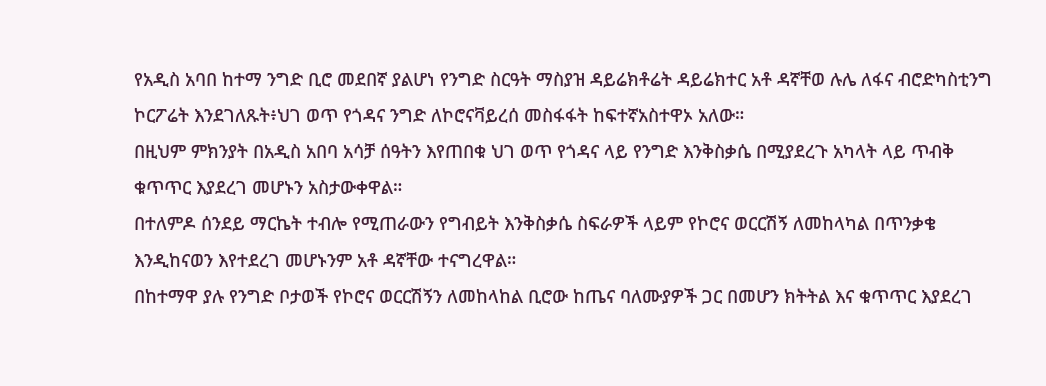የአዲስ አባበ ከተማ ንግድ ቢሮ መደበኛ ያልሆነ የንግድ ስርዓት ማስያዝ ዳይሬክቶሬት ዳይሬክተር አቶ ዳኛቸወ ሉሌ ለፋና ብሮድካስቲንግ ኮርፖሬት እንደገለጹት፥ህገ ወጥ የጎዳና ንግድ ለኮሮናቫይረሰ መስፋፋት ከፍተኛአስተዋኦ አለው።
በዚህም ምክንያት በአዲስ አበባ አሳቻ ሰዓትን እየጠበቁ ህገ ወጥ የጎዳና ላይ የንግድ እንቅስቃሴ በሚያደረጉ አካላት ላይ ጥብቅ ቁጥጥር እያደረገ መሆኑን አስታውቀዋል።
በተለምዶ ሰንደይ ማርኬት ተብሎ የሚጠራውን የግብይት እንቅስቃሴ ስፍራዎች ላይም የኮሮና ወርርሽኝ ለመከላካል በጥንቃቄ እንዲከናወን እየተደረገ መሆኑንም አቶ ዳኛቸው ተናግረዋል።
በከተማዋ ያሉ የንግድ ቦታወች የኮሮና ወርርሽኝን ለመከላከል ቢሮው ከጤና ባለሙያዎች ጋር በመሆን ክትትል እና ቁጥጥር እያደረገ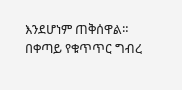እንደሆነም ጠቅሰዋል።
በቀጣይ የቁጥጥር ግብረ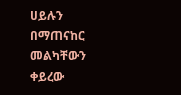ሀይሉን በማጠናከር መልካቸውን ቀይረው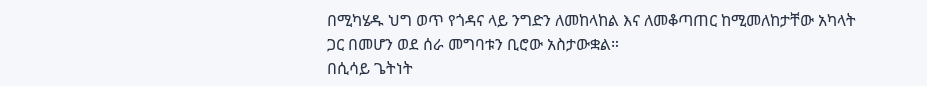በሚካሄዱ ህግ ወጥ የጎዳና ላይ ንግድን ለመከላከል እና ለመቆጣጠር ከሚመለከታቸው አካላት ጋር በመሆን ወደ ሰራ መግባቱን ቢሮው አስታውቋል።
በሲሳይ ጌትነት